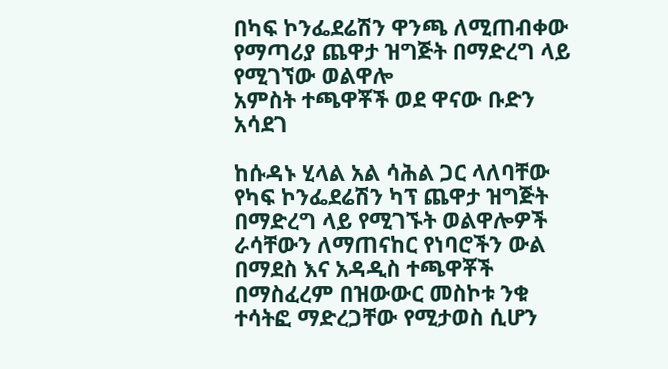በካፍ ኮንፌደሬሽን ዋንጫ ለሚጠብቀው የማጣሪያ ጨዋታ ዝግጅት በማድረግ ላይ የሚገኘው ወልዋሎ
አምስት ተጫዋቾች ወደ ዋናው ቡድን አሳደገ

ከሱዳኑ ሂላል አል ሳሕል ጋር ላለባቸው የካፍ ኮንፌደሬሽን ካፕ ጨዋታ ዝግጅት በማድረግ ላይ የሚገኙት ወልዋሎዎች ራሳቸውን ለማጠናከር የነባሮችን ውል በማደስ እና አዳዲስ ተጫዋቾች በማስፈረም በዝውውር መስኮቱ ንቁ ተሳትፎ ማድረጋቸው የሚታወስ ሲሆን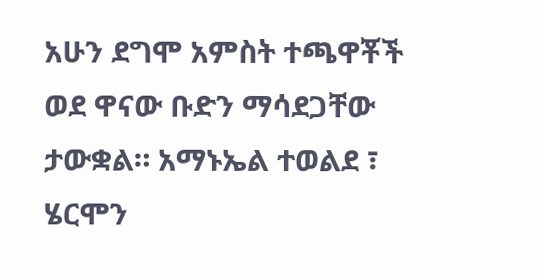አሁን ደግሞ አምስት ተጫዋቾች ወደ ዋናው ቡድን ማሳደጋቸው ታውቋል። አማኑኤል ተወልደ ፣ ሄርሞን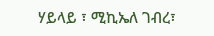ሃይላይ ፣ ሚኪኤለ ገብረ፣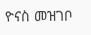ዮናስ መዝገቦ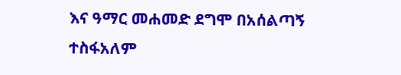እና ዓማር መሐመድ ደግሞ በአሰልጣኝ ተስፋአለም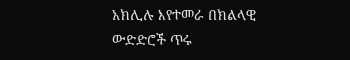አክሊሉ እየተመራ በክልላዊ ውድድሮች ጥሩ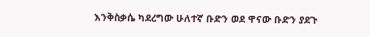እንቅስቃሴ ካደረግው ሁለተኛ ቡድን ወደ ዋናው ቡድን ያደጉ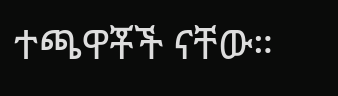ተጫዋቾች ናቸው።